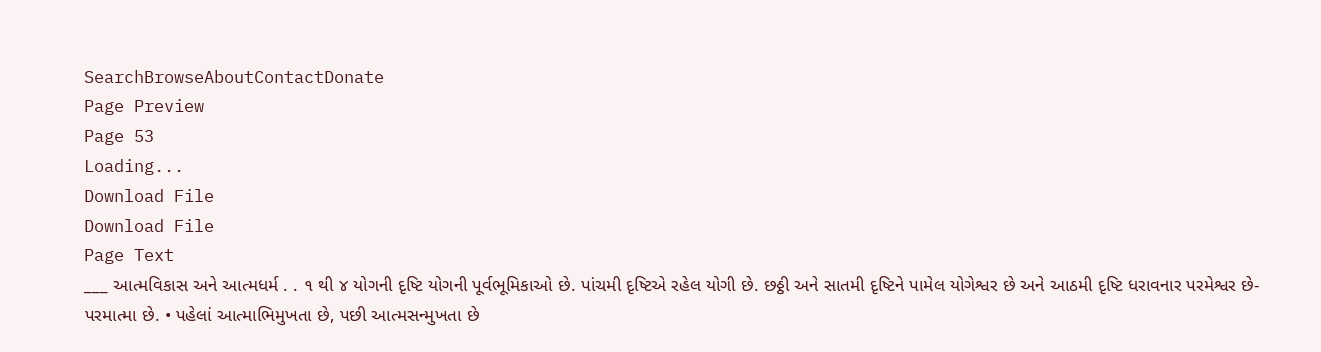SearchBrowseAboutContactDonate
Page Preview
Page 53
Loading...
Download File
Download File
Page Text
___ આત્મવિકાસ અને આત્મધર્મ . . ૧ થી ૪ યોગની દૃષ્ટિ યોગની પૂર્વભૂમિકાઓ છે. પાંચમી દૃષ્ટિએ રહેલ યોગી છે. છઠ્ઠી અને સાતમી દૃષ્ટિને પામેલ યોગેશ્વર છે અને આઠમી દૃષ્ટિ ધરાવનાર પરમેશ્વર છે- પરમાત્મા છે. • પહેલાં આત્માભિમુખતા છે, પછી આત્મસન્મુખતા છે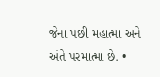જેના પછી મહાત્મા અને અંતે પરમાત્મા છે. •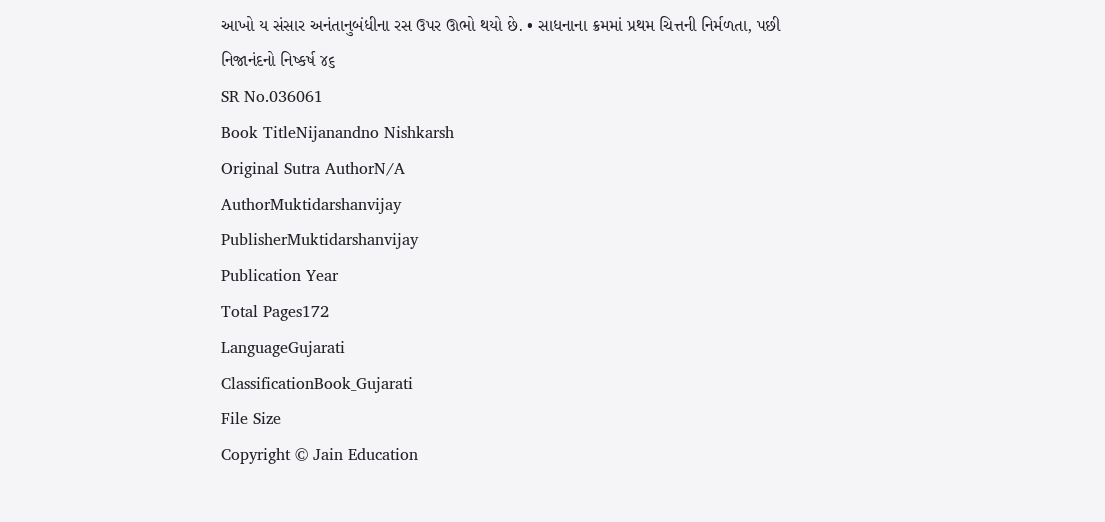આખો ય સંસાર અનંતાનુબંધીના રસ ઉપર ઊભો થયો છે. • સાધનાના ક્રમમાં પ્રથમ ચિત્તની નિર્મળતા, પછી નિજાનંદનો નિષ્કર્ષ ૪૬
SR No.036061
Book TitleNijanandno Nishkarsh
Original Sutra AuthorN/A
AuthorMuktidarshanvijay
PublisherMuktidarshanvijay
Publication Year
Total Pages172
LanguageGujarati
ClassificationBook_Gujarati
File Size
Copyright © Jain Education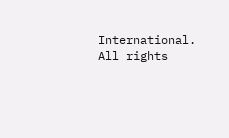International. All rights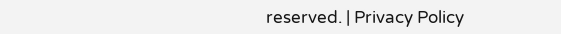reserved. | Privacy Policy